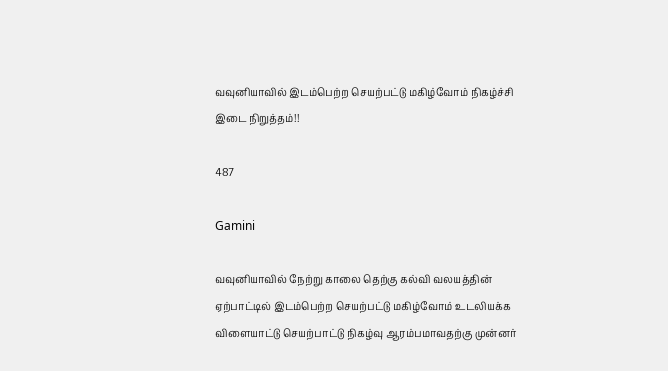வவுனியாவில் இடம்பெற்ற செயற்பட்டு மகிழ்வோம் நிகழ்ச்சி இடை நிறுத்தம்!!

487

Gamini

வவுனியாவில் நேற்று காலை தெற்கு கல்வி வலயத்தின் ஏற்பாட்டில் இடம்பெற்ற செயற்பட்டு மகிழ்வோம் உடலியக்க விளையாட்டு செயற்பாட்டு நிகழ்வு ஆரம்பமாவதற்கு முன்னர்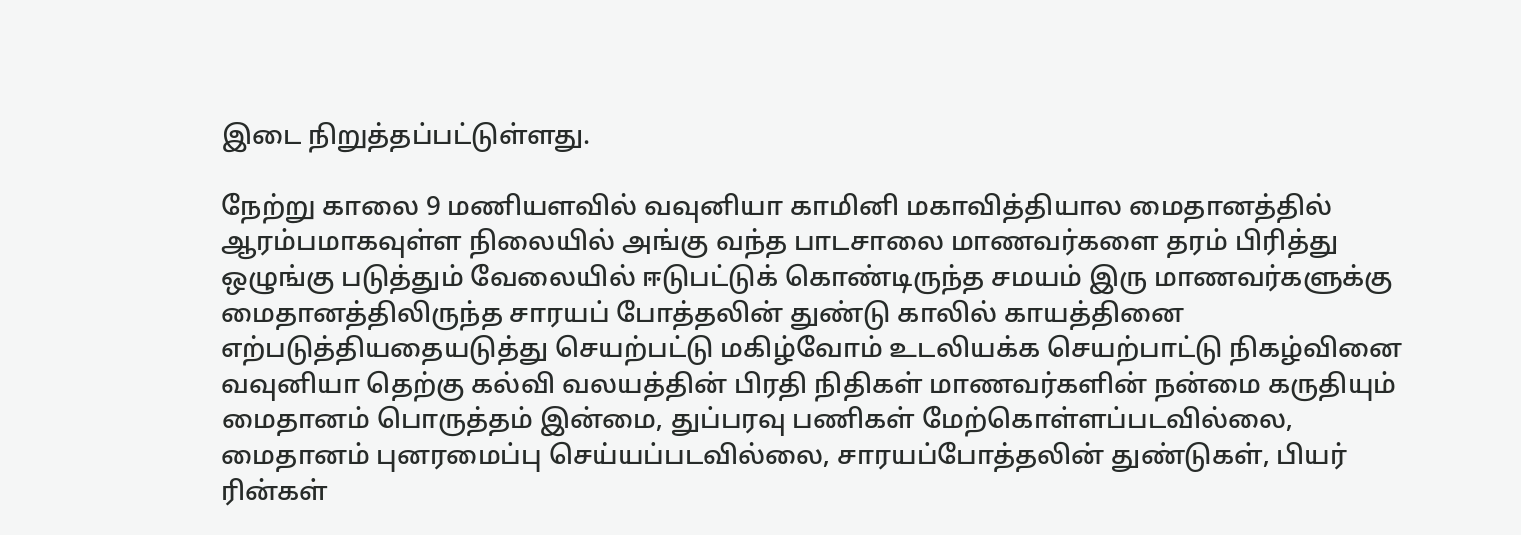இடை நிறுத்தப்பட்டுள்ளது.

நேற்று காலை 9 மணியளவில் வவுனியா காமினி மகாவித்தியால மைதானத்தில் ஆரம்பமாகவுள்ள நிலையில் அங்கு வந்த பாடசாலை மாணவர்களை தரம் பிரித்து ஒழுங்கு படுத்தும் வேலையில் ஈடுபட்டுக் கொண்டிருந்த சமயம் இரு மாணவர்களுக்கு மைதானத்திலிருந்த சாரயப் போத்தலின் துண்டு காலில் காயத்தினை எற்படுத்தியதையடுத்து செயற்பட்டு மகிழ்வோம் உடலியக்க செயற்பாட்டு நிகழ்வினை வவுனியா தெற்கு கல்வி வலயத்தின் பிரதி நிதிகள் மாணவர்களின் நன்மை கருதியும் மைதானம் பொருத்தம் இன்மை, துப்பரவு பணிகள் மேற்கொள்ளப்படவில்லை, மைதானம் புனரமைப்பு செய்யப்படவில்லை, சாரயப்போத்தலின் துண்டுகள், பியர் ரின்கள்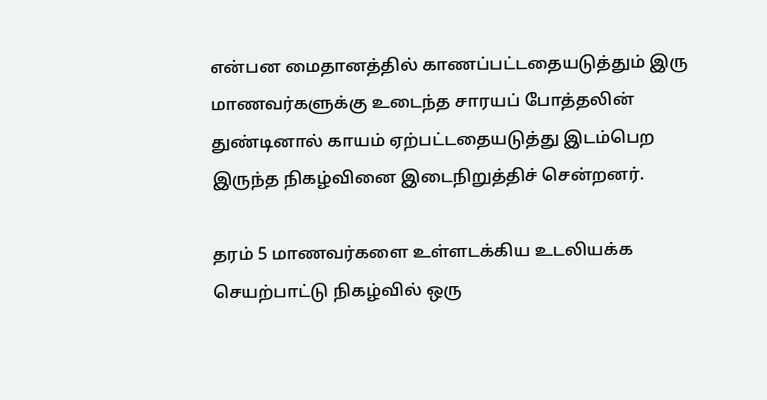என்பன மைதானத்தில் காணப்பட்டதையடுத்தும் இரு மாணவர்களுக்கு உடைந்த சாரயப் போத்தலின் துண்டினால் காயம் ஏற்பட்டதையடுத்து இடம்பெற இருந்த நிகழ்வினை இடைநிறுத்திச் சென்றனர்.

தரம் 5 மாணவர்களை உள்ளடக்கிய உடலியக்க செயற்பாட்டு நிகழ்வில் ஒரு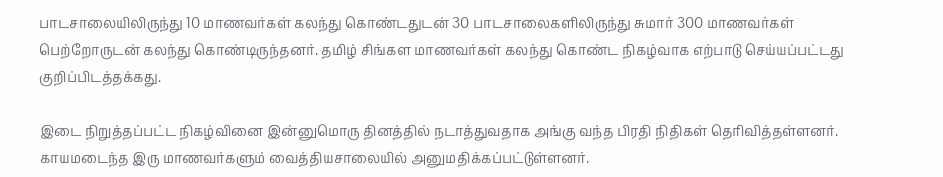பாடசாலையிலிருந்து 10 மாணவர்கள் கலந்து கொண்டதுடன் 30 பாடசாலைகளிலிருந்து சுமார் 300 மாணவர்கள் பெற்றோருடன் கலந்து கொண்டிருந்தனர். தமிழ் சிங்கள மாணவர்கள் கலந்து கொண்ட நிகழ்வாக எற்பாடு செய்யப்பட்டது குறிப்பிடத்தக்கது.

இடை நிறுத்தப்பட்ட நிகழ்வினை இன்னுமொரு தினத்தில் நடாத்துவதாக அங்கு வந்த பிரதி நிதிகள் தெரிவித்தள்ளனர். காயமடைந்த இரு மாணவர்களும் வைத்தியசாலையில் அனுமதிக்கப்பட்டுள்ளனர்.